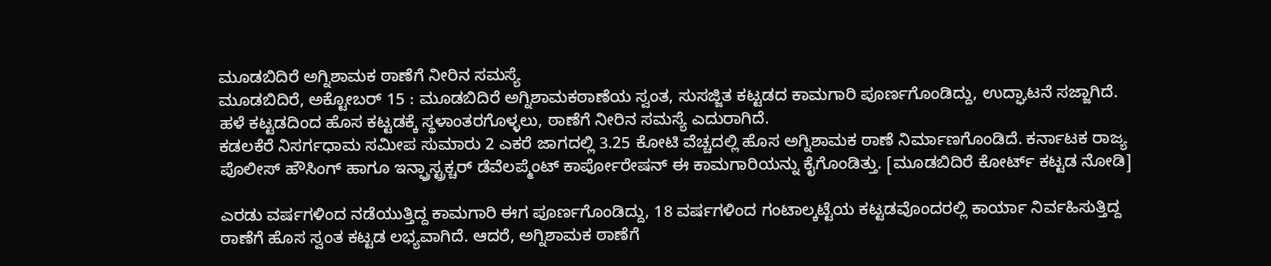ಮೂಡಬಿದಿರೆ ಅಗ್ನಿಶಾಮಕ ಠಾಣೆಗೆ ನೀರಿನ ಸಮಸ್ಯೆ
ಮೂಡಬಿದಿರೆ, ಅಕ್ಟೋಬರ್ 15 : ಮೂಡಬಿದಿರೆ ಅಗ್ನಿಶಾಮಕಠಾಣೆಯ ಸ್ವಂತ, ಸುಸಜ್ಜಿತ ಕಟ್ಟಡದ ಕಾಮಗಾರಿ ಪೂರ್ಣಗೊಂಡಿದ್ದು, ಉದ್ಘಾಟನೆ ಸಜ್ಜಾಗಿದೆ. ಹಳೆ ಕಟ್ಟಡದಿಂದ ಹೊಸ ಕಟ್ಟಡಕ್ಕೆ ಸ್ಥಳಾಂತರಗೊಳ್ಳಲು, ಠಾಣೆಗೆ ನೀರಿನ ಸಮಸ್ಯೆ ಎದುರಾಗಿದೆ.
ಕಡಲಕೆರೆ ನಿಸರ್ಗಧಾಮ ಸಮೀಪ ಸುಮಾರು 2 ಎಕರೆ ಜಾಗದಲ್ಲಿ 3.25 ಕೋಟಿ ವೆಚ್ಚದಲ್ಲಿ ಹೊಸ ಅಗ್ನಿಶಾಮಕ ಠಾಣೆ ನಿರ್ಮಾಣಗೊಂಡಿದೆ. ಕರ್ನಾಟಕ ರಾಜ್ಯ ಪೊಲೀಸ್ ಹೌಸಿಂಗ್ ಹಾಗೂ ಇನ್ಫ್ರಾಸ್ಟ್ರಕ್ಚರ್ ಡೆವೆಲಪ್ಮೆಂಟ್ ಕಾರ್ಪೋರೇಷನ್ ಈ ಕಾಮಗಾರಿಯನ್ನು ಕೈಗೊಂಡಿತ್ತು. [ಮೂಡಬಿದಿರೆ ಕೋರ್ಟ್ ಕಟ್ಟಡ ನೋಡಿ]

ಎರಡು ವರ್ಷಗಳಿಂದ ನಡೆಯುತ್ತಿದ್ದ ಕಾಮಗಾರಿ ಈಗ ಪೂರ್ಣಗೊಂಡಿದ್ದು, 18 ವರ್ಷಗಳಿಂದ ಗಂಟಾಲ್ಕಟ್ಟೆಯ ಕಟ್ಟಡವೊಂದರಲ್ಲಿ ಕಾರ್ಯಾ ನಿರ್ವಹಿಸುತ್ತಿದ್ದ ಠಾಣೆಗೆ ಹೊಸ ಸ್ವಂತ ಕಟ್ಟಡ ಲಭ್ಯವಾಗಿದೆ. ಆದರೆ, ಅಗ್ನಿಶಾಮಕ ಠಾಣೆಗೆ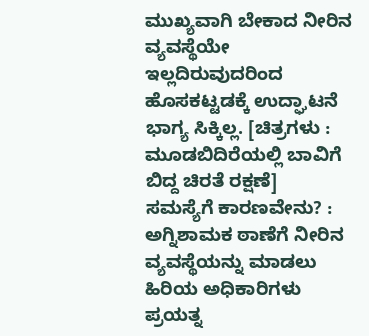ಮುಖ್ಯವಾಗಿ ಬೇಕಾದ ನೀರಿನ ವ್ಯವಸ್ಥೆಯೇ ಇಲ್ಲದಿರುವುದರಿಂದ ಹೊಸಕಟ್ಟಡಕ್ಕೆ ಉದ್ಘಾಟನೆ ಭಾಗ್ಯ ಸಿಕ್ಕಿಲ್ಲ. [ಚಿತ್ರಗಳು : ಮೂಡಬಿದಿರೆಯಲ್ಲಿ ಬಾವಿಗೆ ಬಿದ್ದ ಚಿರತೆ ರಕ್ಷಣೆ]
ಸಮಸ್ಯೆಗೆ ಕಾರಣವೇನು? : ಅಗ್ನಿಶಾಮಕ ಠಾಣೆಗೆ ನೀರಿನ ವ್ಯವಸ್ಥೆಯನ್ನು ಮಾಡಲು ಹಿರಿಯ ಅಧಿಕಾರಿಗಳು ಪ್ರಯತ್ನ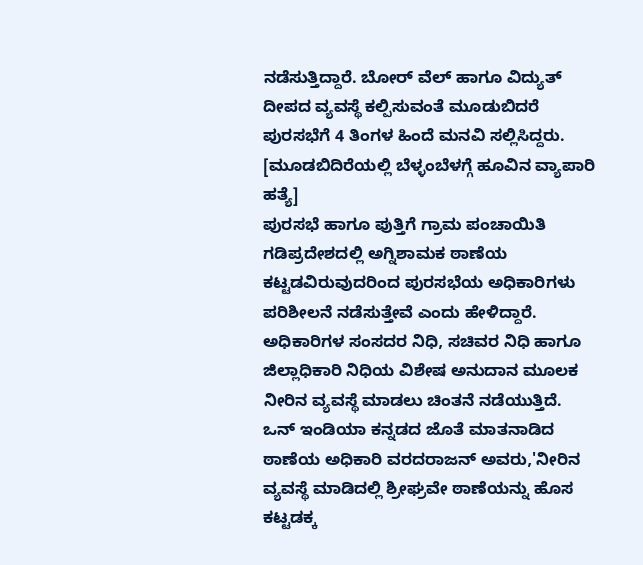ನಡೆಸುತ್ತಿದ್ದಾರೆ. ಬೋರ್ ವೆಲ್ ಹಾಗೂ ವಿದ್ಯುತ್ ದೀಪದ ವ್ಯವಸ್ಥೆ ಕಲ್ಪಿಸುವಂತೆ ಮೂಡುಬಿದರೆ ಪುರಸಭೆಗೆ 4 ತಿಂಗಳ ಹಿಂದೆ ಮನವಿ ಸಲ್ಲಿಸಿದ್ದರು. [ಮೂಡಬಿದಿರೆಯಲ್ಲಿ ಬೆಳ್ಳಂಬೆಳಗ್ಗೆ ಹೂವಿನ ವ್ಯಾಪಾರಿ ಹತ್ಯೆ]
ಪುರಸಭೆ ಹಾಗೂ ಪುತ್ತಿಗೆ ಗ್ರಾಮ ಪಂಚಾಯಿತಿ ಗಡಿಪ್ರದೇಶದಲ್ಲಿ ಅಗ್ನಿಶಾಮಕ ಠಾಣೆಯ ಕಟ್ಟಡವಿರುವುದರಿಂದ ಪುರಸಭೆಯ ಅಧಿಕಾರಿಗಳು ಪರಿಶೀಲನೆ ನಡೆಸುತ್ತೇವೆ ಎಂದು ಹೇಳಿದ್ದಾರೆ. ಅಧಿಕಾರಿಗಳ ಸಂಸದರ ನಿಧಿ, ಸಚಿವರ ನಿಧಿ ಹಾಗೂ ಜಿಲ್ಲಾಧಿಕಾರಿ ನಿಧಿಯ ವಿಶೇಷ ಅನುದಾನ ಮೂಲಕ ನೀರಿನ ವ್ಯವಸ್ಥೆ ಮಾಡಲು ಚಿಂತನೆ ನಡೆಯುತ್ತಿದೆ.
ಒನ್ ಇಂಡಿಯಾ ಕನ್ನಡದ ಜೊತೆ ಮಾತನಾಡಿದ ಠಾಣೆಯ ಅಧಿಕಾರಿ ವರದರಾಜನ್ ಅವರು,'ನೀರಿನ ವ್ಯವಸ್ಥೆ ಮಾಡಿದಲ್ಲಿ ಶ್ರೀಘ್ರವೇ ಠಾಣೆಯನ್ನು ಹೊಸ ಕಟ್ಟಡಕ್ಕ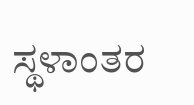ಸ್ಥಳಾಂತರ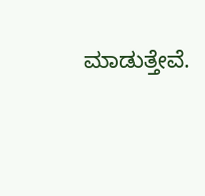ಮಾಡುತ್ತೇವೆ.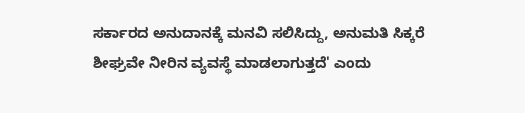ಸರ್ಕಾರದ ಅನುದಾನಕ್ಕೆ ಮನವಿ ಸಲಿಸಿದ್ದು, ಅನುಮತಿ ಸಿಕ್ಕರೆ ಶೀಘ್ರವೇ ನೀರಿನ ವ್ಯವಸ್ಥೆ ಮಾಡಲಾಗುತ್ತದೆ' ಎಂದು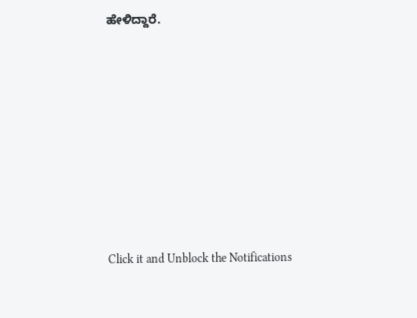ಹೇಳಿದ್ದಾರೆ.












Click it and Unblock the Notifications